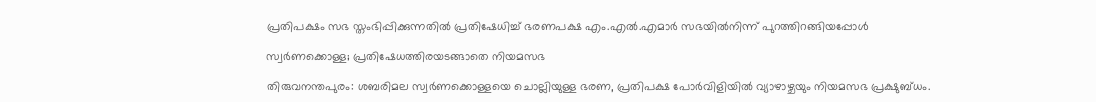പ്രതിപക്ഷം സഭ സ്തംഭിപ്പിക്കുന്നതിൽ പ്രതിഷേധിച്ച് ഭരണപക്ഷ എം.എൽ.എമാർ സഭയിൽനിന്ന് പുറത്തിറങ്ങിയപ്പോൾ

സ്വർണക്കൊള്ള; പ്രതിഷേധത്തിരയടങ്ങാതെ നിയമസഭ

തിരുവനന്തപുരം: ശബരിമല സ്വർണക്കൊള്ളയെ ചൊല്ലിയുള്ള ഭരണ, പ്രതിപക്ഷ പോർവിളിയിൽ വ്യാഴാഴ്ചയും നിയമസഭ പ്രക്ഷുബ്ധം.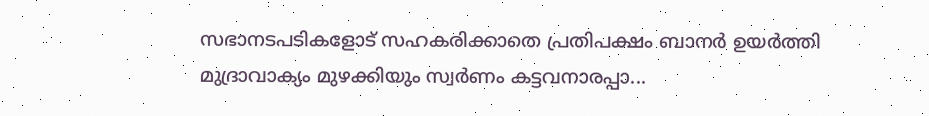സഭാനടപടികളോട് സഹകരിക്കാതെ പ്രതിപക്ഷം ബാനർ ഉയർത്തി മുദ്രാവാക്യം മുഴക്കിയും സ്വർണം കട്ടവനാരപ്പാ...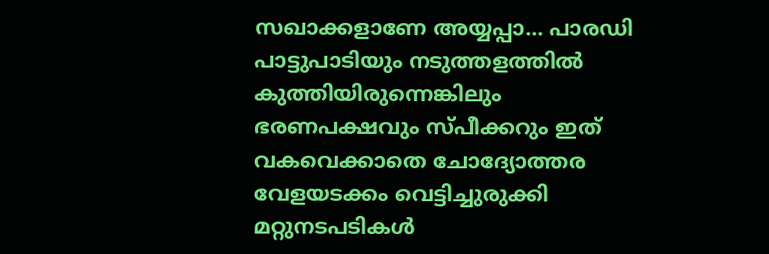സഖാക്കളാണേ അയ്യപ്പാ... പാരഡി പാട്ടുപാടിയും നടുത്തളത്തിൽ കുത്തിയിരുന്നെങ്കിലും ഭരണപക്ഷവും സ്പീക്കറും ഇത് വകവെക്കാതെ ചോദ്യോത്തര വേളയടക്കം വെട്ടിച്ചുരുക്കി മറ്റുനടപടികൾ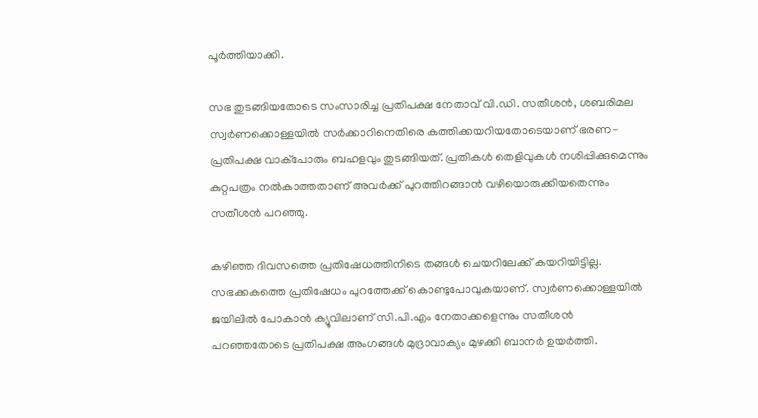പൂർത്തിയാക്കി.

സഭ തുടങ്ങിയതോടെ സംസാരിച്ച പ്രതിപക്ഷ നേതാവ് വി.ഡി. സതീശൻ, ശബരിമല സ്വർണക്കൊള്ളയിൽ സർക്കാറിനെതിരെ കത്തിക്കയറിയതോടെയാണ് ഭരണ- പ്രതിപക്ഷ വാക്പോരും ബഹളവും തുടങ്ങിയത്. പ്രതികൾ തെളിവുകൾ നശിപ്പിക്കുമെന്നും കുറ്റപത്രം നൽകാത്തതാണ് അവർക്ക് പുറത്തിറങ്ങാൻ വഴിയൊരുക്കിയതെന്നും സതീശൻ പറഞ്ഞു.

കഴിഞ്ഞ ദിവസത്തെ പ്രതിഷേധത്തിനിടെ തങ്ങൾ ചെയറിലേക്ക് കയറിയിട്ടില്ല. സഭക്കകത്തെ പ്രതിഷേധം പുറത്തേക്ക് കൊണ്ടുപോവുകയാണ്. സ്വർണക്കൊള്ളയിൽ ജയിലിൽ പോകാൻ ക്യൂവിലാണ് സി.പി.എം നേതാക്കളെന്നും സതീശൻ പറഞ്ഞതോടെ പ്രതിപക്ഷ അംഗങ്ങൾ മുദ്രാവാക്യം മുഴക്കി ബാനർ ഉയർത്തി.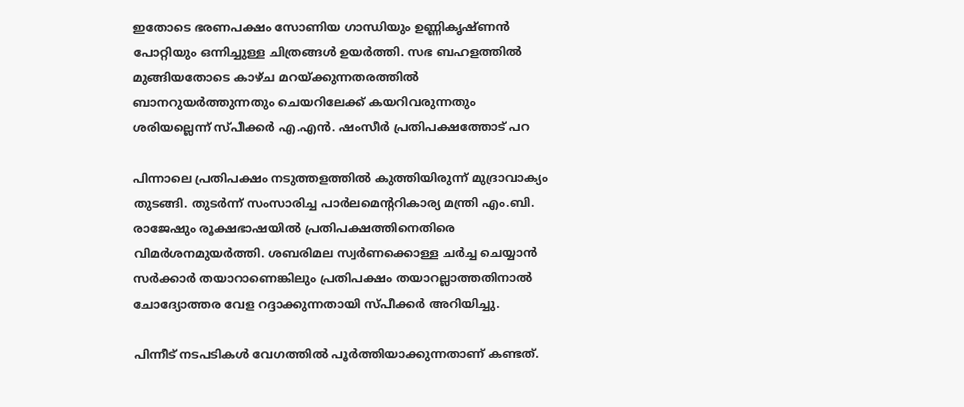ഇതോടെ ഭരണപക്ഷം സോണിയ ഗാന്ധിയും ഉണ്ണികൃഷ്ണൻ പോറ്റിയും ഒന്നിച്ചുള്ള ചിത്രങ്ങൾ ഉയർത്തി. സഭ ബഹളത്തിൽ മുങ്ങിയതോടെ കാഴ്ച മറയ്ക്കുന്നതരത്തിൽ ബാനറുയർത്തുന്നതും ചെയറിലേക്ക് കയറിവരുന്നതും ശരിയല്ലെന്ന് സ്പീക്കർ എ.എൻ. ഷംസീർ പ്രതിപക്ഷത്തോട് പറ

പിന്നാലെ പ്രതിപക്ഷം നടുത്തളത്തിൽ കുത്തിയിരുന്ന് മുദ്രാവാക്യം തുടങ്ങി. തുടർന്ന് സംസാരിച്ച പാർലമെന്‍ററികാര്യ മന്ത്രി എം.ബി. രാജേഷും രൂക്ഷഭാഷയിൽ പ്രതിപക്ഷത്തിനെതിരെ വിമർശനമുയർത്തി. ശബരിമല സ്വർണക്കൊള്ള ചർച്ച ചെയ്യാൻ സർക്കാർ തയാറാണെങ്കിലും പ്രതിപക്ഷം തയാറല്ലാത്തതിനാൽ ചോദ്യോത്തര വേള റദ്ദാക്കുന്നതായി സ്പീക്കർ അറിയിച്ചു.

പിന്നീട് നടപടികൾ വേഗത്തിൽ പൂർത്തിയാക്കുന്നതാണ് കണ്ടത്.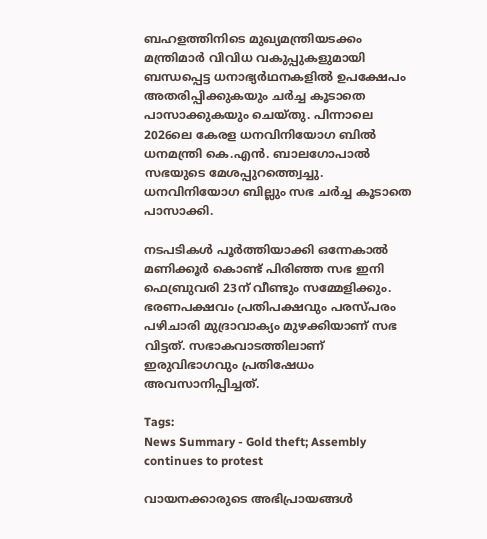ബഹളത്തിനിടെ മുഖ്യമന്ത്രിയടക്കം മന്ത്രിമാർ വിവിധ വകുപ്പുകളുമായി ബന്ധപ്പെട്ട ധനാഭ്യർഥനകളിൽ ഉപക്ഷേപം അതരിപ്പിക്കുകയും ചർച്ച കൂടാതെ പാസാക്കുകയും ചെയ്തു. പിന്നാലെ 2026ലെ കേരള ധനവിനിയോഗ ബിൽ ധനമന്ത്രി കെ.എൻ. ബാലഗോപാൽ സഭയുടെ മേശപ്പുറത്ത്വെച്ചു. ധനവിനിയോഗ ബില്ലും സഭ ചർച്ച കൂടാതെ പാസാക്കി.

നടപടികൾ പൂർത്തിയാക്കി ഒന്നേകാൽ മണിക്കൂർ കൊണ്ട് പിരിഞ്ഞ സഭ ഇനി ഫെബ്രുവരി 23ന് വീണ്ടും സമ്മേളിക്കും. ഭരണപക്ഷവം പ്രതിപക്ഷവും പരസ്പരം പഴിചാരി മുദ്രാവാക്യം മുഴക്കിയാണ് സഭ വിട്ടത്. സഭാകവാടത്തിലാണ് ഇരുവിഭാഗവും പ്രതിഷേധം അവസാനിപ്പിച്ചത്.

Tags:
News Summary - Gold theft; Assembly continues to protest

വായനക്കാരുടെ അഭിപ്രായങ്ങള്‍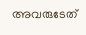അവരുടേത്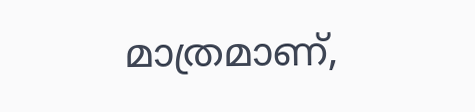മാത്രമാണ്,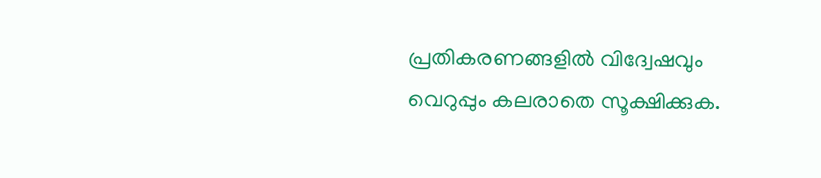പ്രതികരണങ്ങളിൽ വിദ്വേഷവും വെറുപ്പും കലരാതെ സൂക്ഷിക്കുക.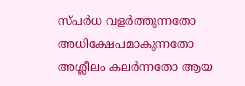സ്പർധ വളർത്തുന്നതോ അധിക്ഷേപമാകുന്നതോ അശ്ലീലം കലർന്നതോ ആയ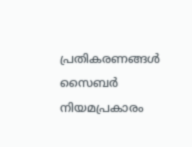പ്രതികരണങ്ങൾ സൈബർ നിയമപ്രകാരം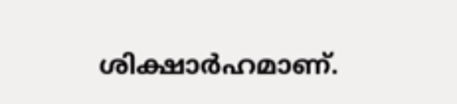ശിക്ഷാർഹമാണ്.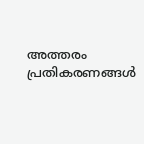അത്തരം പ്രതികരണങ്ങൾ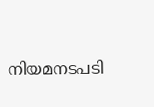നിയമനടപടി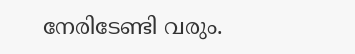നേരിടേണ്ടി വരും.